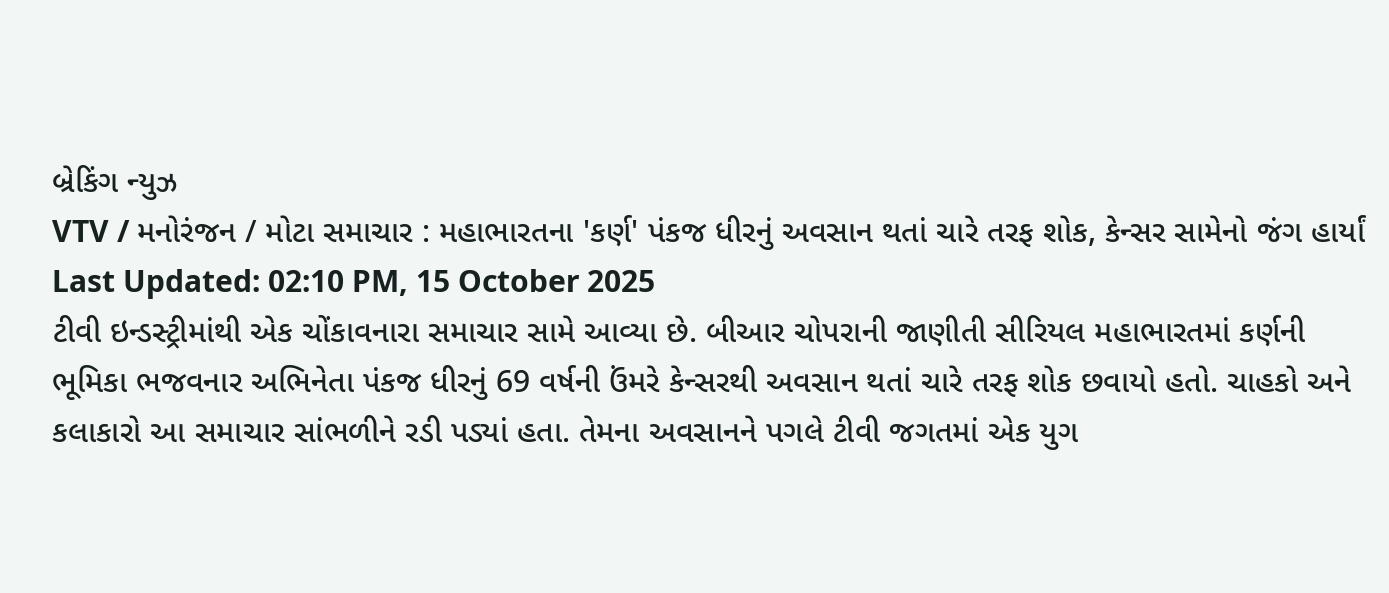બ્રેકિંગ ન્યુઝ
VTV / મનોરંજન / મોટા સમાચાર : મહાભારતના 'કર્ણ' પંકજ ધીરનું અવસાન થતાં ચારે તરફ શોક, કેન્સર સામેનો જંગ હાર્યાં
Last Updated: 02:10 PM, 15 October 2025
ટીવી ઇન્ડસ્ટ્રીમાંથી એક ચોંકાવનારા સમાચાર સામે આવ્યા છે. બીઆર ચોપરાની જાણીતી સીરિયલ મહાભારતમાં કર્ણની ભૂમિકા ભજવનાર અભિનેતા પંકજ ધીરનું 69 વર્ષની ઉંમરે કેન્સરથી અવસાન થતાં ચારે તરફ શોક છવાયો હતો. ચાહકો અને કલાકારો આ સમાચાર સાંભળીને રડી પડ્યાં હતા. તેમના અવસાનને પગલે ટીવી જગતમાં એક યુગ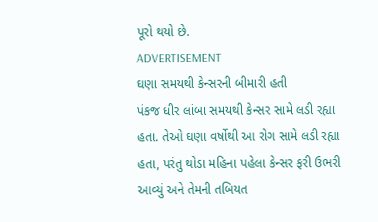પૂરો થયો છે.
ADVERTISEMENT
ઘણા સમયથી કેન્સરની બીમારી હતી
પંકજ ધીર લાંબા સમયથી કેન્સર સામે લડી રહ્યા હતા. તેઓ ઘણા વર્ષોથી આ રોગ સામે લડી રહ્યા હતા, પરંતુ થોડા મહિના પહેલા કેન્સર ફરી ઉભરી આવ્યું અને તેમની તબિયત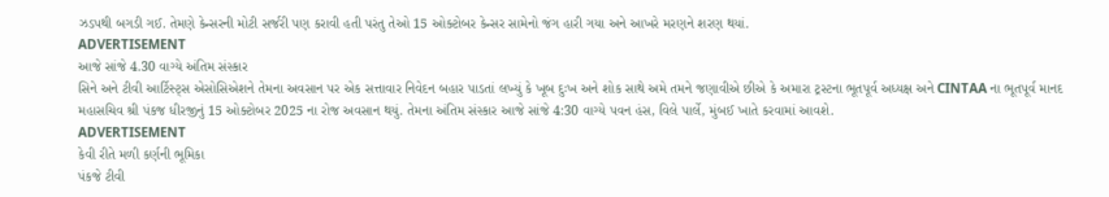ઝડપથી બગડી ગઈ. તેમણે કેન્સરની મોટી સર્જરી પણ કરાવી હતી પરંતુ તેઓ 15 ઓક્ટોબર કેન્સર સામેનો જંગ હારી ગયા અને આખરે મરણને શરણ થયાં.
ADVERTISEMENT
આજે સાંજે 4.30 વાગ્યે અંતિમ સંસ્કાર
સિને અને ટીવી આર્ટિસ્ટ્સ એસોસિએશને તેમના અવસાન પર એક સત્તાવાર નિવેદન બહાર પાડતાં લખ્યું કે ખૂબ દુઃખ અને શોક સાથે અમે તમને જણાવીએ છીએ કે અમારા ટ્રસ્ટના ભૂતપૂર્વ અધ્યક્ષ અને CINTAA ના ભૂતપૂર્વ માનદ મહાસચિવ શ્રી પંકજ ધીરજીનું 15 ઓક્ટોબર 2025 ના રોજ અવસાન થયું. તેમના અંતિમ સંસ્કાર આજે સાંજે 4:30 વાગ્યે પવન હંસ, વિલે પાર્લે, મુંબઈ ખાતે કરવામાં આવશે.
ADVERTISEMENT
કેવી રીતે મળી કર્ણની ભૂમિકા
પંકજે ટીવી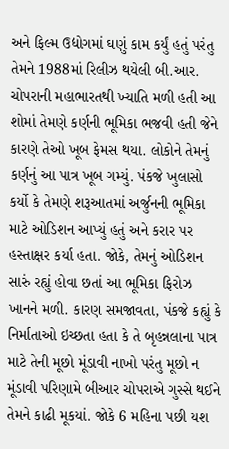અને ફિલ્મ ઉદ્યોગમાં ઘણું કામ કર્યું હતું પરંતુ તેમને 1988માં રિલીઝ થયેલી બી.આર. ચોપરાની મહાભારતથી ખ્યાતિ મળી હતી આ શોમાં તેમણે કર્ણની ભૂમિકા ભજવી હતી જેને કારણે તેઓ ખૂબ ફેમસ થયા. લોકોને તેમનું કર્ણનું આ પાત્ર ખૂબ ગમ્યું. પંકજે ખુલાસો કર્યો કે તેમણે શરૂઆતમાં અર્જુનની ભૂમિકા માટે ઓડિશન આપ્યું હતું અને કરાર પર હસ્તાક્ષર કર્યા હતા. જોકે, તેમનું ઓડિશન સારું રહ્યું હોવા છતાં આ ભૂમિકા ફિરોઝ ખાનને મળી. કારણ સમજાવતા, પંકજે કહ્યું કે નિર્માતાઓ ઇચ્છતા હતા કે તે બૃહન્નલાના પાત્ર માટે તેની મૂછો મૂંડાવી નાખો પરંતુ મૂછો ન મૂંડાવી પરિણામે બીઆર ચોપરાએ ગુસ્સે થઈને તેમને કાઢી મૂકયાં. જોકે 6 મહિના પછી યશ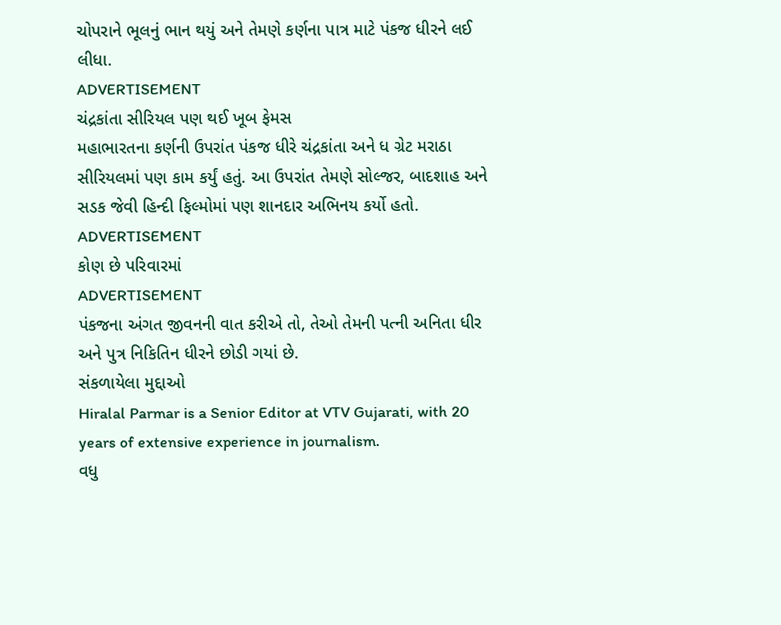ચોપરાને ભૂલનું ભાન થયું અને તેમણે કર્ણના પાત્ર માટે પંકજ ધીરને લઈ લીધા.
ADVERTISEMENT
ચંદ્રકાંતા સીરિયલ પણ થઈ ખૂબ ફેમસ
મહાભારતના કર્ણની ઉપરાંત પંકજ ધીરે ચંદ્રકાંતા અને ધ ગ્રેટ મરાઠા સીરિયલમાં પણ કામ કર્યું હતું. આ ઉપરાંત તેમણે સોલ્જર, બાદશાહ અને સડક જેવી હિન્દી ફિલ્મોમાં પણ શાનદાર અભિનય કર્યો હતો.
ADVERTISEMENT
કોણ છે પરિવારમાં
ADVERTISEMENT
પંકજના અંગત જીવનની વાત કરીએ તો, તેઓ તેમની પત્ની અનિતા ધીર અને પુત્ર નિકિતિન ધીરને છોડી ગયાં છે.
સંકળાયેલા મુદ્દાઓ
Hiralal Parmar is a Senior Editor at VTV Gujarati, with 20 years of extensive experience in journalism.
વધુ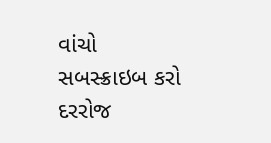વાંચો
સબસ્ક્રાઇબ કરો
દરરોજ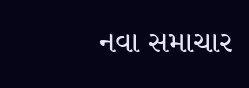નવા સમાચાર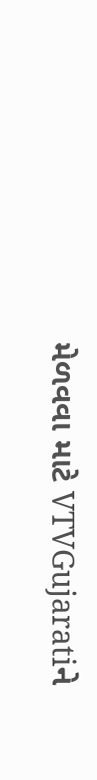મેળવવા માટે VTVGujaratiને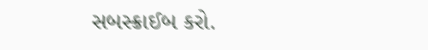સબસ્ક્રાઈબ કરો.